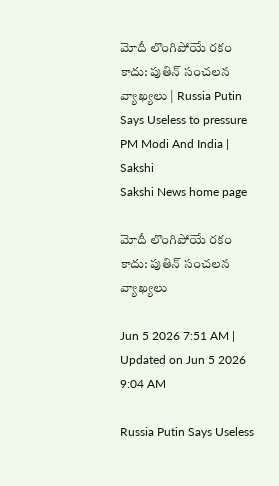మోదీ లొంగిపోయే రకం కాదు: పుతిన్‌ సంచలన వ్యాఖ్యలు | Russia Putin Says Useless to pressure PM Modi And India | Sakshi
Sakshi News home page

మోదీ లొంగిపోయే రకం కాదు: పుతిన్‌ సంచలన వ్యాఖ్యలు

Jun 5 2026 7:51 AM | Updated on Jun 5 2026 9:04 AM

Russia Putin Says Useless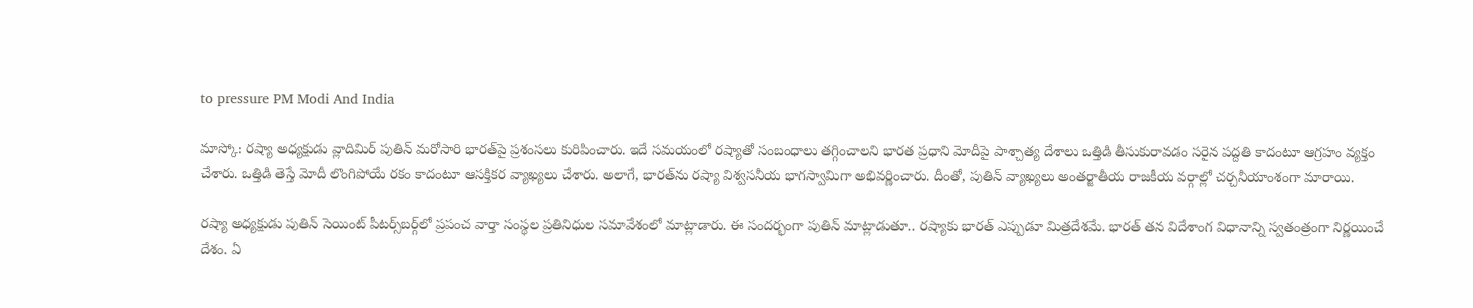to pressure PM Modi And India

మాస్కో: రష్యా అధ్యక్షుడు వ్లాదిమిర్‌ పుతిన్‌ మరోసారి భారత్‌పై ప్రశంసలు కురిపించారు. ఇదే సమయంలో రష్యాతో సంబంధాలు తగ్గించాలని భారత ప్రధాని మోదీపై పాశ్చాత్య దేశాలు ఒత్తిడి తీసుకురావడం సరైన పద్దతి కాదంటూ ఆగ్రహం వ్యక్తం చేశారు. ఒత్తిడి తెస్తే మోదీ లొంగిపోయే రకం కాదంటూ ఆసక్తికర వ్యాఖ్యలు చేశారు. అలాగే, భారత్‌ను రష్యా విశ్వసనీయ భాగస్వామిగా అభివర్ణించారు. దీంతో, పుతిన్‌ వ్యాఖ్యలు అంతర్జాతీయ రాజకీయ వర్గాల్లో చర్చనీయాంశంగా మారాయి.

రష్యా అధ్యక్షుడు పుతిన్‌ సెయింట్ పీటర్స్‌బర్గ్‌లో ప్రపంచ వార్తా సంస్థల ప్రతినిధుల సమావేశంలో మాట్లాడారు. ఈ సందర్భంగా పుతిన్‌ మాట్లాడుతూ.. రష్యాకు భారత్‌ ఎప్పుడూ మిత్రదేశమే. భారత్ తన విదేశాంగ విధానాన్ని స్వతంత్రంగా నిర్ణయించే దేశం. ఏ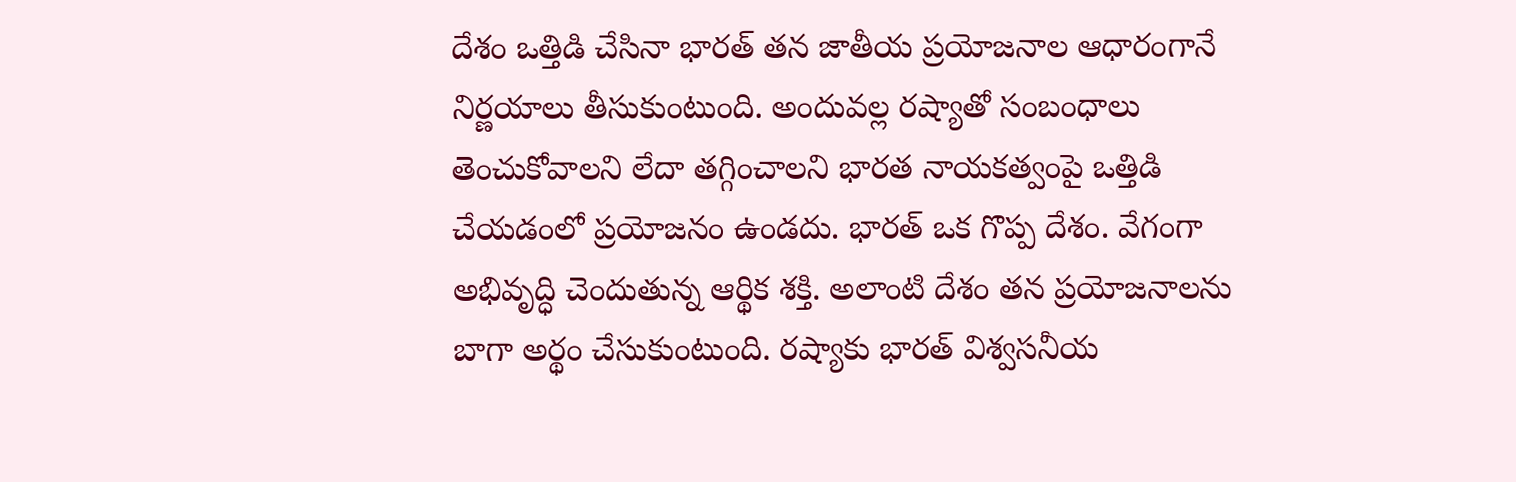దేశం ఒత్తిడి చేసినా భారత్ తన జాతీయ ప్రయోజనాల ఆధారంగానే నిర్ణయాలు తీసుకుంటుంది. అందువల్ల రష్యాతో సంబంధాలు తెంచుకోవాలని లేదా తగ్గించాలని భారత నాయకత్వంపై ఒత్తిడి చేయడంలో ప్రయోజనం ఉండదు. భారత్ ఒక గొప్ప దేశం. వేగంగా అభివృద్ధి చెందుతున్న ఆర్థిక శక్తి. అలాంటి దేశం తన ప్రయోజనాలను బాగా అర్థం చేసుకుంటుంది. రష్యాకు భారత్‌ విశ్వసనీయ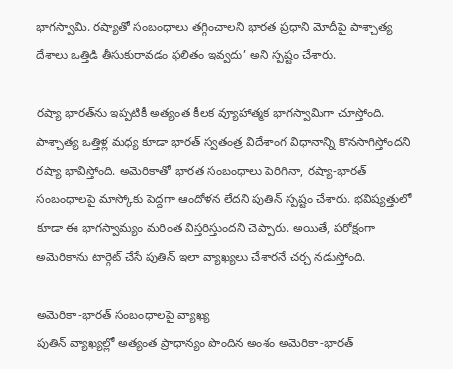భాగస్వామి. రష్యాతో సంబంధాలు తగ్గించాలని భారత ప్రధాని మోదీపై పాశ్చాత్య దేశాలు ఒత్తిడి తీసుకురావడం ఫలితం ఇవ్వదు’ అని స్పష్టం చేశారు.

రష్యా భారత్‌ను ఇప్పటికీ అత్యంత కీలక వ్యూహాత్మక భాగస్వామిగా చూస్తోంది. పాశ్చాత్య ఒత్తిళ్ల మధ్య కూడా భారత్ స్వతంత్ర విదేశాంగ విధానాన్ని కొనసాగిస్తోందని రష్యా భావిస్తోంది. అమెరికాతో భారత సంబంధాలు పెరిగినా, రష్యా-భారత్ సంబంధాలపై మాస్కోకు పెద్దగా ఆందోళన లేదని పుతిన్ స్పష్టం చేశారు. భవిష్యత్తులో కూడా ఈ భాగస్వామ్యం మరింత విస్తరిస్తుందని చెప్పారు. అయితే, పరోక్షంగా అమెరికాను టార్గెట్‌ చేసే పుతిన్‌ ఇలా వ్యాఖ్యలు చేశారనే చర్చ నడుస్తోంది.

అమెరికా-భారత్ సంబంధాలపై వ్యాఖ్య
పుతిన్ వ్యాఖ్యల్లో అత్యంత ప్రాధాన్యం పొందిన అంశం అమెరికా-భారత్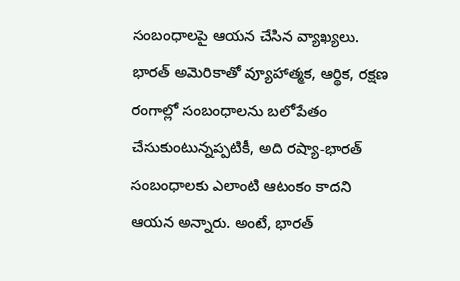సంబంధాలపై ఆయన చేసిన వ్యాఖ్యలు. భారత్ అమెరికాతో వ్యూహాత్మక, ఆర్థిక, రక్షణ రంగాల్లో సంబంధాలను బలోపేతం చేసుకుంటున్నప్పటికీ, అది రష్యా-భారత్ సంబంధాలకు ఎలాంటి ఆటంకం కాదని ఆయన అన్నారు. అంటే, భారత్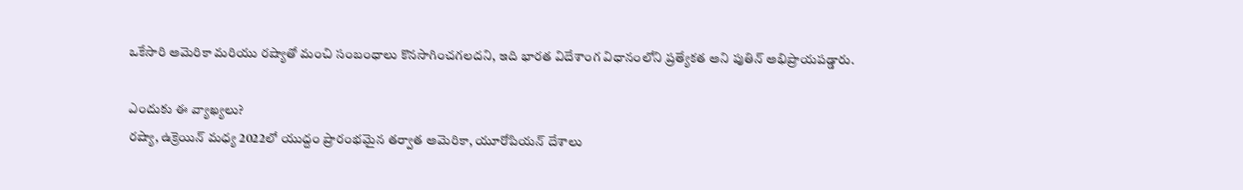ఒకేసారి అమెరికా మరియు రష్యాతో మంచి సంబంధాలు కొనసాగించగలదని, ఇది భారత విదేశాంగ విధానంలోని ప్రత్యేకత అని పుతిన్ అభిప్రాయపడ్డారు.

ఎందుకు ఈ వ్యాఖ్యలు?
రష్యా, ఉక్రెయిన్‌ మధ్య 2022లో యుద్దం ప్రారంభమైన తర్వాత అమెరికా, యూరోపియన్ దేశాలు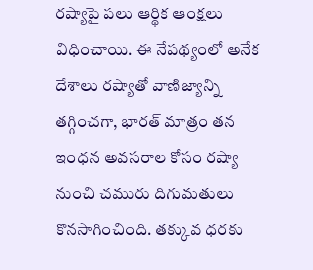రష్యాపై పలు ఆర్థిక ఆంక్షలు విధించాయి. ఈ నేపథ్యంలో అనేక దేశాలు రష్యాతో వాణిజ్యాన్ని తగ్గించగా, భారత్ మాత్రం తన ఇంధన అవసరాల కోసం రష్యా నుంచి చమురు దిగుమతులు కొనసాగించింది. తక్కువ ధరకు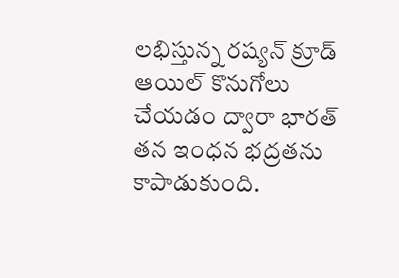లభిస్తున్న రష్యన్ క్రూడ్ ఆయిల్ కొనుగోలు చేయడం ద్వారా భారత్ తన ఇంధన భద్రతను కాపాడుకుంది.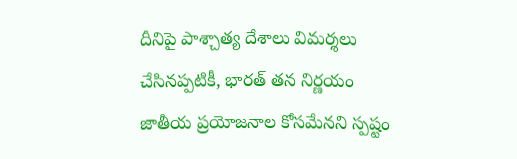దీనిపై పాశ్చాత్య దేశాలు విమర్శలు చేసినప్పటికీ, భారత్ తన నిర్ణయం జాతీయ ప్రయోజనాల కోసమేనని స్పష్టం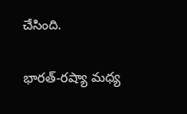చేసింది.

భారత్-రష్యా మధ్య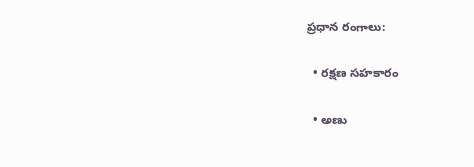ప్రధాన రంగాలు:

  • రక్షణ సహకారం

  • అణు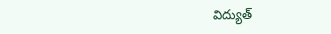విద్యుత్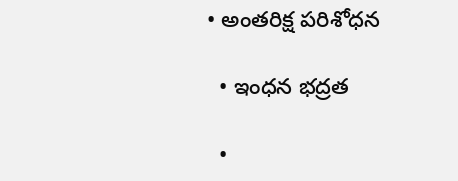• అంతరిక్ష పరిశోధన

  • ఇంధన భద్రత

  •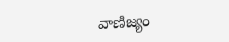వాణిజ్యం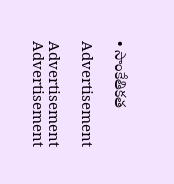• సాంకేతికత

Advertisement

Advertisement
Advertisement